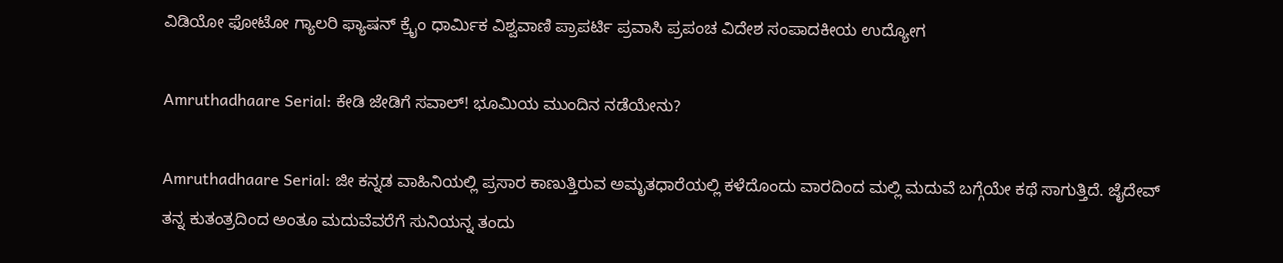ವಿಡಿಯೋ ಫೋಟೋ ಗ್ಯಾಲರಿ ಫ್ಯಾಷನ್ ಕ್ರೈಂ ಧಾರ್ಮಿಕ ವಿಶ್ವವಾಣಿ ಪ್ರಾಪರ್ಟಿ ಪ್ರವಾಸಿ ಪ್ರಪಂಚ ವಿದೇಶ ಸಂಪಾದಕೀಯ ಉದ್ಯೋಗ

Amruthadhaare Serial: ಕೇಡಿ ಜೇಡಿಗೆ ಸವಾಲ್! ಭೂಮಿಯ ಮುಂದಿನ ನಡೆಯೇನು?

Amruthadhaare Serial: ಜೀ ಕನ್ನಡ ವಾಹಿನಿಯಲ್ಲಿ ಪ್ರಸಾರ ಕಾಣುತ್ತಿರುವ ಅಮೃತಧಾರೆಯಲ್ಲಿ ಕಳೆದೊಂದು ವಾರದಿಂದ ಮಲ್ಲಿ ಮದುವೆ ಬಗ್ಗೆಯೇ ಕಥೆ ಸಾಗುತ್ತಿದೆ. ಜೈದೇವ್‌ ತನ್ನ ಕುತಂತ್ರದಿಂದ ಅಂತೂ ಮದುವೆವರೆಗೆ ಸುನಿಯನ್ನ ತಂದು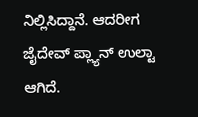ನಿಲ್ಲಿಸಿದ್ದಾನೆ. ಆದರೀಗ ಜೈದೇವ್‌ ಪ್ಲ್ಯಾನ್‌ ಉಲ್ಟಾ ಆಗಿದೆ.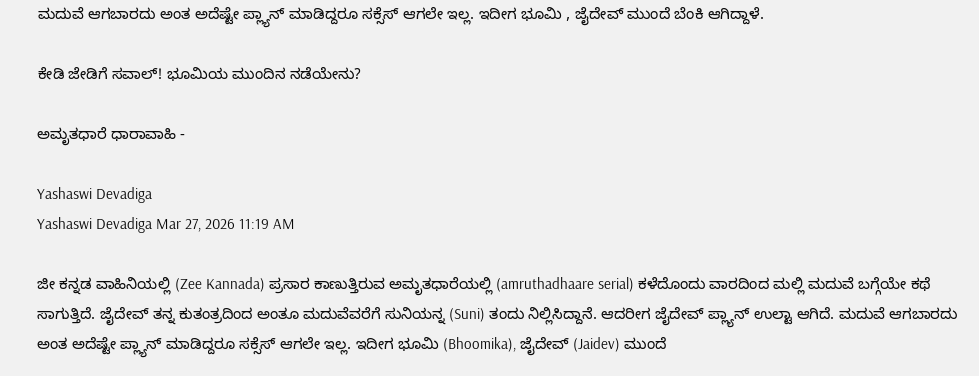ಮದುವೆ ಆಗಬಾರದು ಅಂತ ಅದೆಷ್ಟೇ ಪ್ಲ್ಯಾನ್‌ ಮಾಡಿದ್ದರೂ ಸಕ್ಸೆಸ್‌ ಆಗಲೇ ಇಲ್ಲ. ಇದೀಗ ಭೂಮಿ , ಜೈದೇವ್‌ ಮುಂದೆ ಬೆಂಕಿ ಆಗಿದ್ದಾಳೆ.

ಕೇಡಿ ಜೇಡಿಗೆ ಸವಾಲ್! ಭೂಮಿಯ ಮುಂದಿನ ನಡೆಯೇನು?

ಅಮೃತಧಾರೆ ಧಾರಾವಾಹಿ -

Yashaswi Devadiga
Yashaswi Devadiga Mar 27, 2026 11:19 AM

ಜೀ ಕನ್ನಡ ವಾಹಿನಿಯಲ್ಲಿ (Zee Kannada) ಪ್ರಸಾರ ಕಾಣುತ್ತಿರುವ ಅಮೃತಧಾರೆಯಲ್ಲಿ (amruthadhaare serial) ಕಳೆದೊಂದು ವಾರದಿಂದ ಮಲ್ಲಿ ಮದುವೆ ಬಗ್ಗೆಯೇ ಕಥೆ ಸಾಗುತ್ತಿದೆ. ಜೈದೇವ್‌ ತನ್ನ ಕುತಂತ್ರದಿಂದ ಅಂತೂ ಮದುವೆವರೆಗೆ ಸುನಿಯನ್ನ (Suni) ತಂದು ನಿಲ್ಲಿಸಿದ್ದಾನೆ. ಆದರೀಗ ಜೈದೇವ್‌ ಪ್ಲ್ಯಾನ್‌ ಉಲ್ಟಾ ಆಗಿದೆ. ಮದುವೆ ಆಗಬಾರದು ಅಂತ ಅದೆಷ್ಟೇ ಪ್ಲ್ಯಾನ್‌ ಮಾಡಿದ್ದರೂ ಸಕ್ಸೆಸ್‌ ಆಗಲೇ ಇಲ್ಲ. ಇದೀಗ ಭೂಮಿ (Bhoomika), ಜೈದೇವ್‌ (Jaidev) ಮುಂದೆ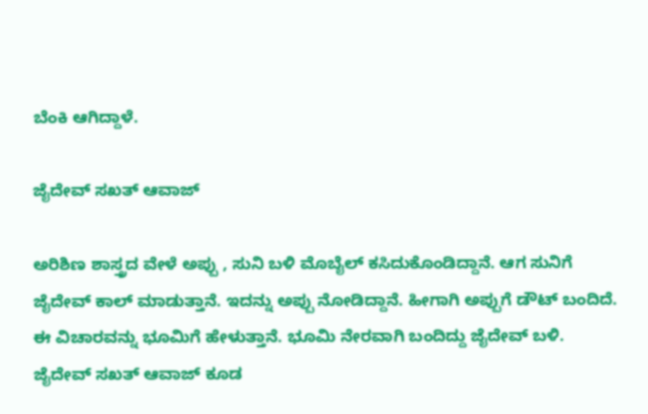ಬೆಂಕಿ ಆಗಿದ್ದಾಳೆ.

ಜೈದೇವ್‌ ಸಖತ್‌ ಆವಾಜ್‌

ಅರಿಶಿಣ ಶಾಸ್ತ್ರದ ವೇಳೆ ಅಪ್ಪು , ಸುನಿ ಬಳಿ ಮೊಬೈಲ್‌ ಕಸಿದುಕೊಂಡಿದ್ದಾನೆ. ಆಗ ಸುನಿಗೆ ಜೈದೇವ್‌ ಕಾಲ್‌ ಮಾಡುತ್ತಾನೆ. ಇದನ್ನು ಅಪ್ಪು ನೋಡಿದ್ದಾನೆ. ಹೀಗಾಗಿ ಅಪ್ಪುಗೆ ಡೌಟ್‌ ಬಂದಿದೆ. ಈ ವಿಚಾರವನ್ನು ಭೂಮಿಗೆ ಹೇಳುತ್ತಾನೆ. ಭೂಮಿ ನೇರವಾಗಿ ಬಂದಿದ್ದು ಜೈದೇವ್‌ ಬಳಿ. ಜೈದೇವ್‌ ಸಖತ್‌ ಆವಾಜ್‌ ಕೂಡ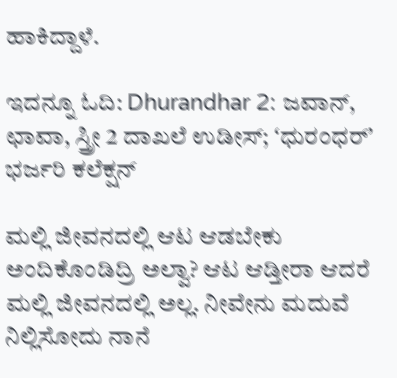ಹಾಕಿದ್ದಾಳೆ.

ಇದನ್ನೂ ಓದಿ: Dhurandhar 2: ಜವಾನ್, ಛಾವಾ, ಸ್ತ್ರೀ 2 ದಾಖಲೆ ಉಡೀಸ್; ʻಧುರಂಧರ್ʼ ಭರ್ಜರಿ ಕಲೆಕ್ಷನ್‌

ಮಲ್ಲಿ ಜೀವನದಲ್ಲಿ ಆಟ ಆಡಬೇಕು ಅಂದಿಕೊಂಡಿದ್ರಿ ಅಲ್ವಾ? ಆಟ ಆಡ್ತೀರಾ ಆದರೆ ಮಲ್ಲಿ ಜೀವನದಲ್ಲಿ ಅಲ್ಲ. ನೀವೇನು ಮದುವೆ ನಿಲ್ಲಿಸೋದು ನಾನೆ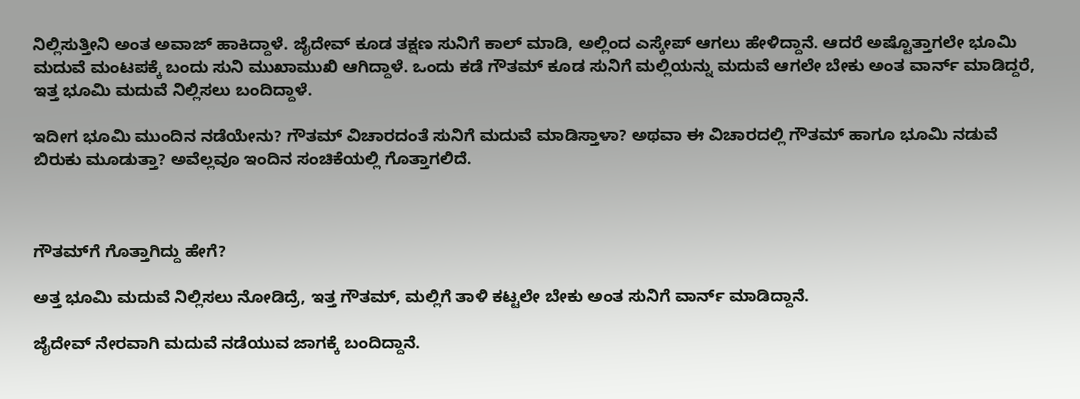ನಿಲ್ಲಿಸುತ್ತೀನಿ ಅಂತ ಅವಾಜ್‌ ಹಾಕಿದ್ದಾಳೆ. ಜೈದೇವ್‌ ಕೂಡ ತಕ್ಷಣ ಸುನಿಗೆ ಕಾಲ್‌ ಮಾಡಿ, ಅಲ್ಲಿಂದ ಎಸ್ಕೇಪ್‌ ಆಗಲು ಹೇಳಿದ್ದಾನೆ. ಆದರೆ ಅಷ್ಟೊತ್ತಾಗಲೇ ಭೂಮಿ ಮದುವೆ ಮಂಟಪಕ್ಕೆ ಬಂದು ಸುನಿ ಮುಖಾಮುಖಿ ಆಗಿದ್ದಾಳೆ. ಒಂದು ಕಡೆ ಗೌತಮ್‌ ಕೂಡ ಸುನಿಗೆ ಮಲ್ಲಿಯನ್ನು ಮದುವೆ ಆಗಲೇ ಬೇಕು ಅಂತ ವಾರ್ನ್‌ ಮಾಡಿದ್ದರೆ, ಇತ್ತ ಭೂಮಿ ಮದುವೆ ನಿಲ್ಲಿಸಲು ಬಂದಿದ್ದಾಳೆ.

ಇದೀಗ ಭೂಮಿ ಮುಂದಿನ ನಡೆಯೇನು? ಗೌತಮ್‌ ವಿಚಾರದಂತೆ ಸುನಿಗೆ ಮದುವೆ ಮಾಡಿಸ್ತಾಳಾ? ಅಥವಾ ಈ ವಿಚಾರದಲ್ಲಿ ಗೌತಮ್‌ ಹಾಗೂ ಭೂಮಿ ನಡುವೆ ಬಿರುಕು ಮೂಡುತ್ತಾ? ಅವೆಲ್ಲವೂ ಇಂದಿನ ಸಂಚಿಕೆಯಲ್ಲಿ ಗೊತ್ತಾಗಲಿದೆ.



ಗೌತಮ್‌ಗೆ ಗೊತ್ತಾಗಿದ್ದು ಹೇಗೆ?

ಅತ್ತ ಭೂಮಿ ಮದುವೆ ನಿಲ್ಲಿಸಲು ನೋಡಿದ್ರೆ, ಇತ್ತ ಗೌತಮ್‌, ಮಲ್ಲಿಗೆ ತಾಳಿ ಕಟ್ಟಲೇ ಬೇಕು ಅಂತ ಸುನಿಗೆ ವಾರ್ನ್‌ ಮಾಡಿದ್ದಾನೆ.

ಜೈದೇವ್‌ ನೇರವಾಗಿ ಮದುವೆ ನಡೆಯುವ ಜಾಗಕ್ಕೆ ಬಂದಿದ್ದಾನೆ.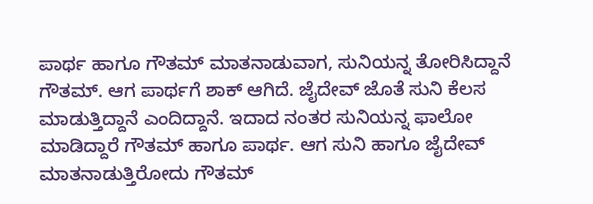ಪಾರ್ಥ ಹಾಗೂ ಗೌತಮ್‌ ಮಾತನಾಡುವಾಗ, ಸುನಿಯನ್ನ ತೋರಿಸಿದ್ದಾನೆ ಗೌತಮ್‌. ಆಗ ಪಾರ್ಥಗೆ ಶಾಕ್‌ ಆಗಿದೆ. ಜೈದೇವ್‌ ಜೊತೆ ಸುನಿ ಕೆಲಸ ಮಾಡುತ್ತಿದ್ದಾನೆ ಎಂದಿದ್ದಾನೆ. ಇದಾದ ನಂತರ ಸುನಿಯನ್ನ ಫಾಲೋ ಮಾಡಿದ್ದಾರೆ ಗೌತಮ್‌ ಹಾಗೂ ಪಾರ್ಥ. ಆಗ ಸುನಿ ಹಾಗೂ ಜೈದೇವ್‌ ಮಾತನಾಡುತ್ತಿರೋದು ಗೌತಮ್‌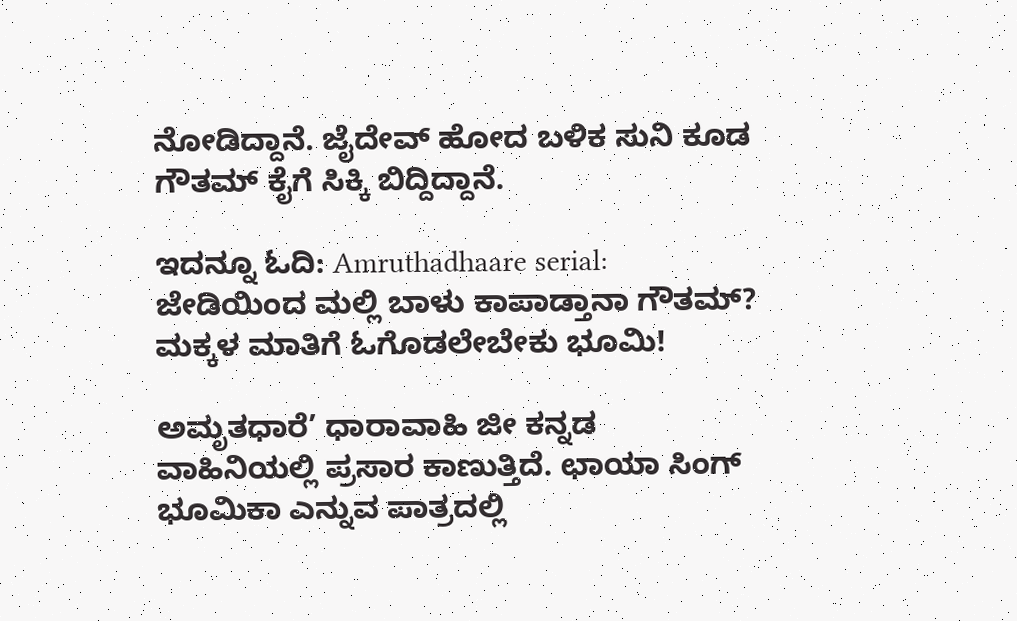ನೋಡಿದ್ದಾನೆ. ಜೈದೇವ್‌ ಹೋದ ಬಳಿಕ ಸುನಿ ಕೂಡ ಗೌತಮ್‌ ಕೈಗೆ ಸಿಕ್ಕಿ ಬಿದ್ದಿದ್ದಾನೆ.

ಇದನ್ನೂ ಓದಿ: Amruthadhaare serial: ಜೇಡಿಯಿಂದ ಮಲ್ಲಿ ಬಾಳು ಕಾಪಾಡ್ತಾನಾ ಗೌತಮ್? ಮಕ್ಕಳ ಮಾತಿಗೆ ಓಗೊಡಲೇಬೇಕು ಭೂಮಿ!

ಅಮೃತಧಾರೆ’ ಧಾರಾವಾಹಿ ಜೀ ಕನ್ನಡ ವಾಹಿನಿಯಲ್ಲಿ ಪ್ರಸಾರ ಕಾಣುತ್ತಿದೆ. ಛಾಯಾ ಸಿಂಗ್ ಭೂಮಿಕಾ ಎನ್ನುವ ಪಾತ್ರದಲ್ಲಿ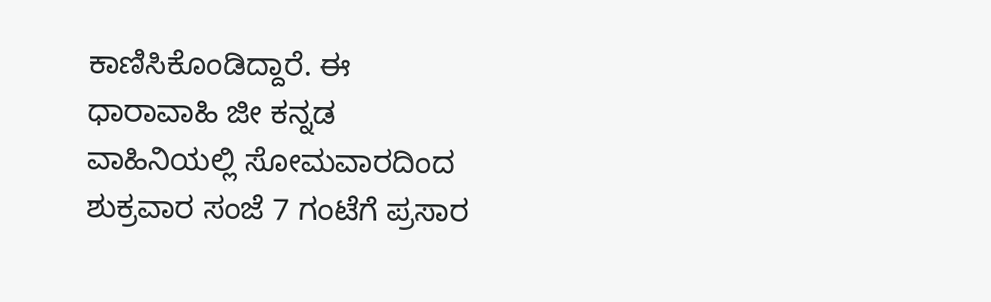ಕಾಣಿಸಿಕೊಂಡಿದ್ದಾರೆ. ಈ ಧಾರಾವಾಹಿ ಜೀ ಕನ್ನಡ ವಾಹಿನಿಯಲ್ಲಿ ಸೋಮವಾರದಿಂದ ಶುಕ್ರವಾರ ಸಂಜೆ 7 ಗಂಟೆಗೆ ಪ್ರಸಾರ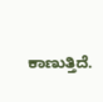ಕಾಣುತ್ತಿದೆ.